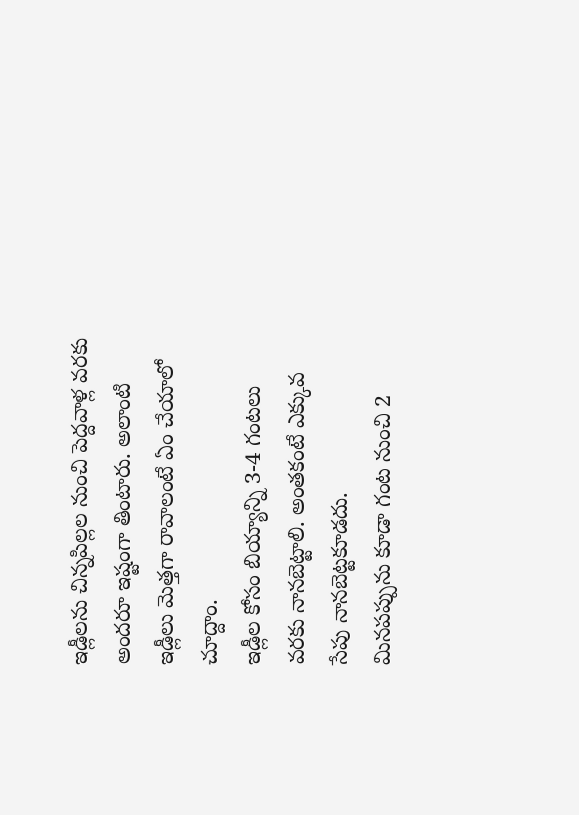ఇడ్లీలను చిన్నపిల్లల నుంచి పెద్దవాళ్ల వరకు అందరూ ఇష్టంగా తింటారు. అలాంటి ఇడ్లీలు మెత్తగా రావాలంటే ఏం చేయాలో చూద్దాం.
ఇడ్లీల కోసం బియ్యాన్ని 3-4 గంటలు వరకు నానబెట్టాలి. అంతకంటే ఎక్కువ సేపు నానబెట్టకూడదు.
మినపప్పును కూడా గంట నుంచి 2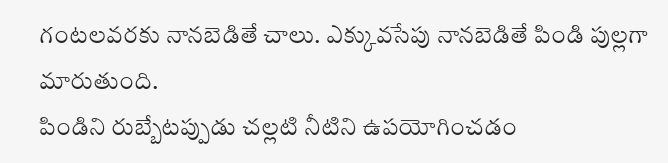గంటలవరకు నానబెడితే చాలు. ఎక్కువసేపు నానబెడితే పిండి పుల్లగా మారుతుంది.
పిండిని రుబ్బేటప్పుడు చల్లటి నీటిని ఉపయోగించడం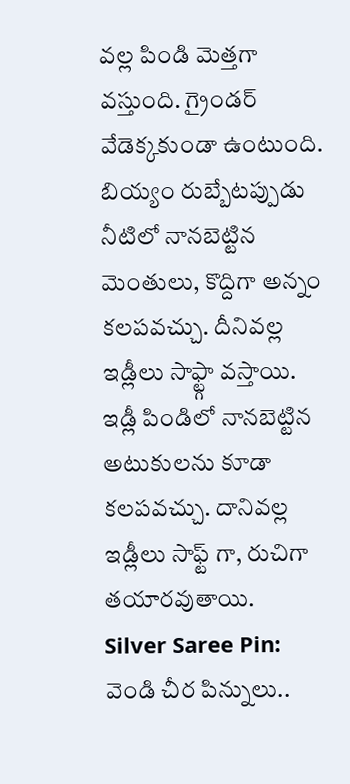వల్ల పిండి మెత్తగా వస్తుంది. గ్రైండర్ వేడెక్కకుండా ఉంటుంది.
బియ్యం రుబ్బేటప్పుడు నీటిలో నానబెట్టిన మెంతులు, కొద్దిగా అన్నం కలపవచ్చు. దీనివల్ల ఇడ్లీలు సాఫ్ట్గా వస్తాయి.
ఇడ్లీ పిండిలో నానబెట్టిన అటుకులను కూడా కలపవచ్చు. దానివల్ల ఇడ్లీలు సాఫ్ట్ గా, రుచిగా తయారవుతాయి.
Silver Saree Pin: వెండి చీర పిన్నులు..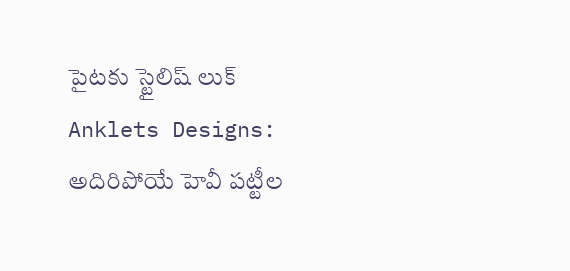పైటకు స్టైలిష్ లుక్
Anklets Designs: అదిరిపోయే హెవీ పట్టీల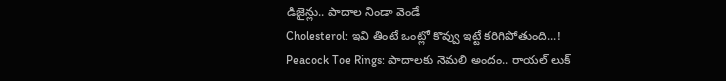డిజైన్లు.. పాదాల నిండా వెండే
Cholesterol: ఇవి తింటే ఒంట్లో కొవ్వు ఇట్టే కరిగిపోతుంది...!
Peacock Toe Rings: పాదాలకు నెమలి అందం.. రాయల్ లుక్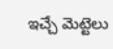ఇచ్చే మెట్టెలు